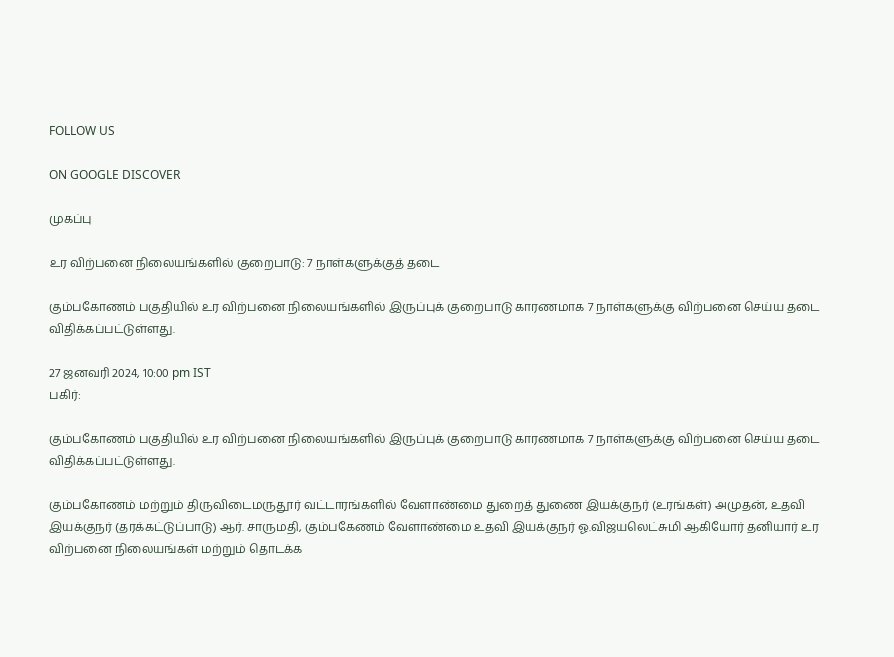FOLLOW US

ON GOOGLE DISCOVER

முகப்பு

உர விற்பனை நிலையங்களில் குறைபாடு: 7 நாள்களுக்குத் தடை

கும்பகோணம் பகுதியில் உர விற்பனை நிலையங்களில் இருப்புக் குறைபாடு காரணமாக 7 நாள்களுக்கு விற்பனை செய்ய தடை விதிக்கப்பட்டுள்ளது.

27 ஜனவரி 2024, 10:00 pm IST
பகிர்:

கும்பகோணம் பகுதியில் உர விற்பனை நிலையங்களில் இருப்புக் குறைபாடு காரணமாக 7 நாள்களுக்கு விற்பனை செய்ய தடை விதிக்கப்பட்டுள்ளது.

கும்பகோணம் மற்றும் திருவிடைமருதூர் வட்டாரங்களில் வேளாண்மை துறைத் துணை இயக்குநர் (உரங்கள்) அமுதன், உதவி இயக்குநர் (தரக்கட்டுப்பாடு) ஆர். சாருமதி, கும்பகேணம் வேளாண்மை உதவி இயக்குநர் ஓ.விஜயலெட்சுமி ஆகியோர் தனியார் உர விற்பனை நிலையங்கள் மற்றும் தொடக்க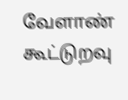வேளாண் கூட்டுறவு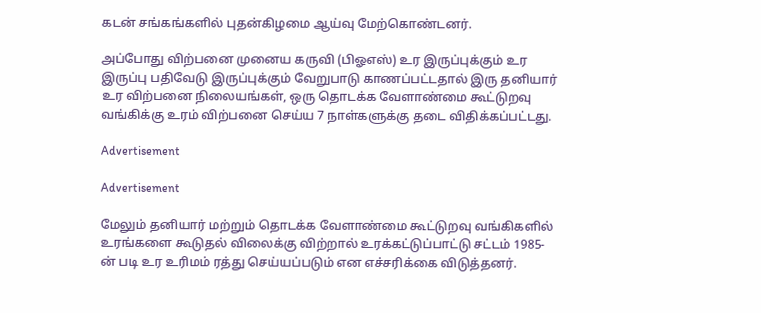கடன் சங்கங்களில் புதன்கிழமை ஆய்வு மேற்கொண்டனர்.

அப்போது விற்பனை முனைய கருவி (பிஓஎஸ்) உர இருப்புக்கும் உர இருப்பு பதிவேடு இருப்புக்கும் வேறுபாடு காணப்பட்டதால் இரு தனியார் உர விற்பனை நிலையங்கள், ஒரு தொடக்க வேளாண்மை கூட்டுறவு வங்கிக்கு உரம் விற்பனை செய்ய 7 நாள்களுக்கு தடை விதிக்கப்பட்டது.

Advertisement

Advertisement

மேலும் தனியார் மற்றும் தொடக்க வேளாண்மை கூட்டுறவு வங்கிகளில் உரங்களை கூடுதல் விலைக்கு விற்றால் உரக்கட்டுப்பாட்டு சட்டம் 1985-ன் படி உர உரிமம் ரத்து செய்யப்படும் என எச்சரிக்கை விடுத்தனர்.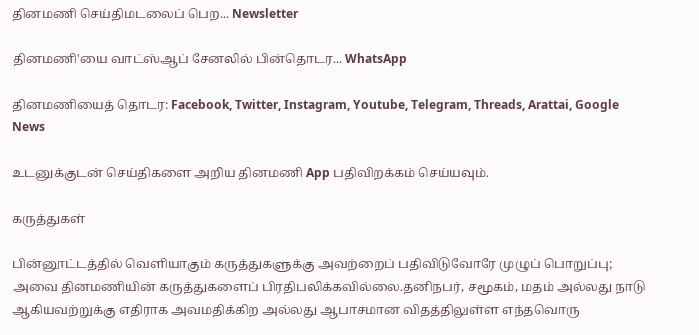தினமணி செய்திமடலைப் பெற... Newsletter

தினமணி'யை வாட்ஸ்ஆப் சேனலில் பின்தொடர... WhatsApp

தினமணியைத் தொடர: Facebook, Twitter, Instagram, Youtube, Telegram, Threads, Arattai, Google News

உடனுக்குடன் செய்திகளை அறிய தினமணி App பதிவிறக்கம் செய்யவும்.

கருத்துகள்

பின்னூட்டத்தில் வெளியாகும் கருத்துகளுக்கு அவற்றைப் பதிவிடுவோரே முழுப் பொறுப்பு; அவை தினமணியின் கருத்துகளைப் பிரதிபலிக்கவில்லை.தனிநபர், சமூகம், மதம் அல்லது நாடு ஆகியவற்றுக்கு எதிராக அவமதிக்கிற அல்லது ஆபாசமான விதத்திலுள்ள எந்தவொரு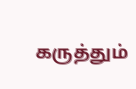கருத்தும்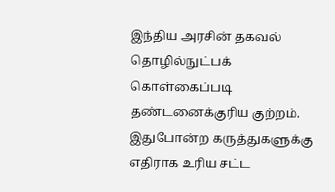இந்திய அரசின் தகவல் தொழில்நுட்பக் கொள்கைப்படி தண்டனைக்குரிய குற்றம். இதுபோன்ற கருத்துகளுக்கு எதிராக உரிய சட்ட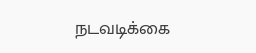நடவடிக்கை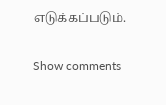எடுக்கப்படும்.

Show comments